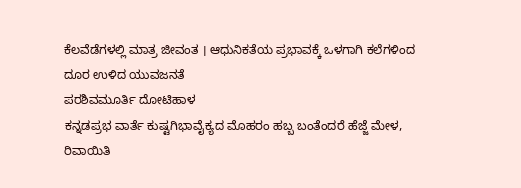ಕೆಲವೆಡೆಗಳಲ್ಲಿ ಮಾತ್ರ ಜೀವಂತ । ಆಧುನಿಕತೆಯ ಪ್ರಭಾವಕ್ಕೆ ಒಳಗಾಗಿ ಕಲೆಗಳಿಂದ ದೂರ ಉಳಿದ ಯುವಜನತೆ
ಪರಶಿವಮೂರ್ತಿ ದೋಟಿಹಾಳ
ಕನ್ನಡಪ್ರಭ ವಾರ್ತೆ ಕುಷ್ಟಗಿಭಾವೈಕ್ಯದ ಮೊಹರಂ ಹಬ್ಬ ಬಂತೆಂದರೆ ಹೆಜ್ಜೆ ಮೇಳ, ರಿವಾಯಿತಿ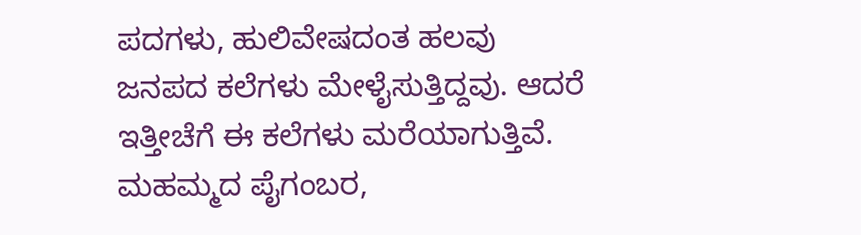ಪದಗಳು, ಹುಲಿವೇಷದಂತ ಹಲವು ಜನಪದ ಕಲೆಗಳು ಮೇಳೈಸುತ್ತಿದ್ದವು. ಆದರೆ ಇತ್ತೀಚೆಗೆ ಈ ಕಲೆಗಳು ಮರೆಯಾಗುತ್ತಿವೆ.
ಮಹಮ್ಮದ ಪೈಗಂಬರ,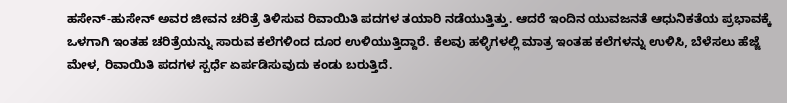ಹಸೇನ್-ಹುಸೇನ್ ಅವರ ಜೀವನ ಚರಿತ್ರೆ ತಿಳಿಸುವ ರಿವಾಯಿತಿ ಪದಗಳ ತಯಾರಿ ನಡೆಯುತ್ತಿತ್ತು. ಆದರೆ ಇಂದಿನ ಯುವಜನತೆ ಆಧುನಿಕತೆಯ ಪ್ರಭಾವಕ್ಕೆ ಒಳಗಾಗಿ ಇಂತಹ ಚರಿತ್ರೆಯನ್ನು ಸಾರುವ ಕಲೆಗಳಿಂದ ದೂರ ಉಳಿಯುತ್ತಿದ್ದಾರೆ. ಕೆಲವು ಹಳ್ಳಿಗಳಲ್ಲಿ ಮಾತ್ರ ಇಂತಹ ಕಲೆಗಳನ್ನು ಉಳಿಸಿ, ಬೆಳೆಸಲು ಹೆಜ್ಜೆ ಮೇಳ, ರಿವಾಯಿತಿ ಪದಗಳ ಸ್ಪರ್ಧೆ ಏರ್ಪಡಿಸುವುದು ಕಂಡು ಬರುತ್ತಿದೆ.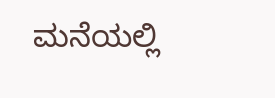ಮನೆಯಲ್ಲಿ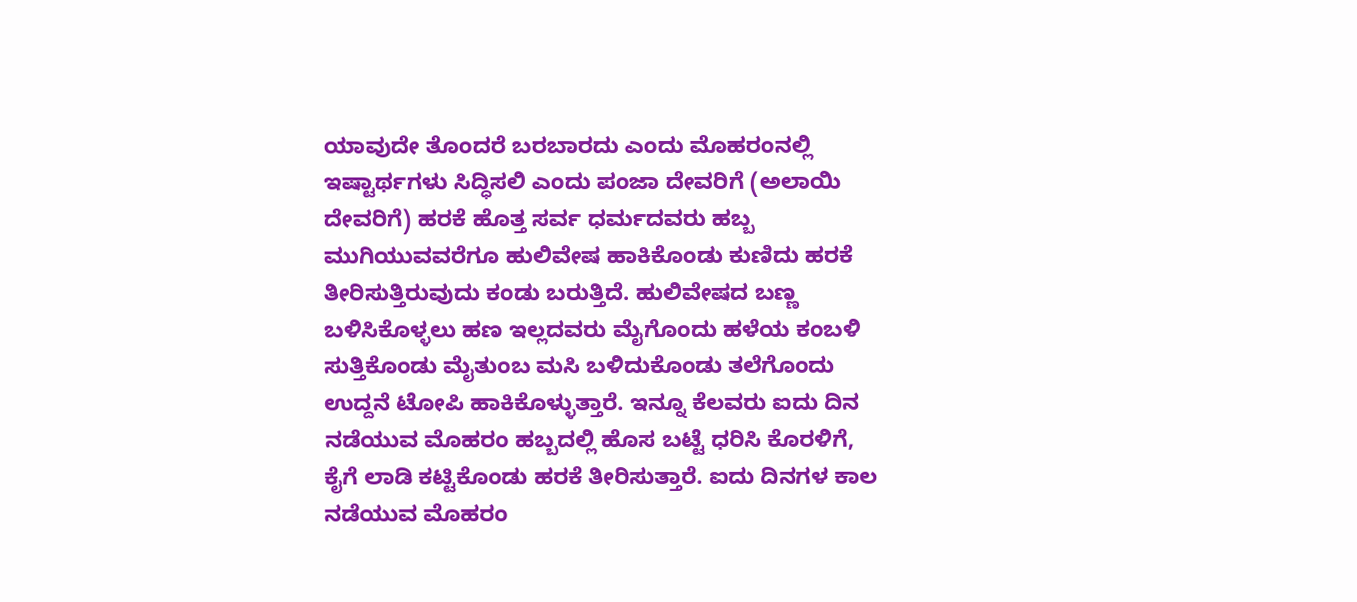ಯಾವುದೇ ತೊಂದರೆ ಬರಬಾರದು ಎಂದು ಮೊಹರಂನಲ್ಲಿ ಇಷ್ಟಾರ್ಥಗಳು ಸಿದ್ಧಿಸಲಿ ಎಂದು ಪಂಜಾ ದೇವರಿಗೆ (ಅಲಾಯಿ ದೇವರಿಗೆ) ಹರಕೆ ಹೊತ್ತ ಸರ್ವ ಧರ್ಮದವರು ಹಬ್ಬ ಮುಗಿಯುವವರೆಗೂ ಹುಲಿವೇಷ ಹಾಕಿಕೊಂಡು ಕುಣಿದು ಹರಕೆ ತೀರಿಸುತ್ತಿರುವುದು ಕಂಡು ಬರುತ್ತಿದೆ. ಹುಲಿವೇಷದ ಬಣ್ಣ ಬಳಿಸಿಕೊಳ್ಳಲು ಹಣ ಇಲ್ಲದವರು ಮೈಗೊಂದು ಹಳೆಯ ಕಂಬಳಿ ಸುತ್ತಿಕೊಂಡು ಮೈತುಂಬ ಮಸಿ ಬಳಿದುಕೊಂಡು ತಲೆಗೊಂದು ಉದ್ದನೆ ಟೋಪಿ ಹಾಕಿಕೊಳ್ಳುತ್ತಾರೆ. ಇನ್ನೂ ಕೆಲವರು ಐದು ದಿನ ನಡೆಯುವ ಮೊಹರಂ ಹಬ್ಬದಲ್ಲಿ ಹೊಸ ಬಟ್ಟೆ ಧರಿಸಿ ಕೊರಳಿಗೆ, ಕೈಗೆ ಲಾಡಿ ಕಟ್ಟಿಕೊಂಡು ಹರಕೆ ತೀರಿಸುತ್ತಾರೆ. ಐದು ದಿನಗಳ ಕಾಲ ನಡೆಯುವ ಮೊಹರಂ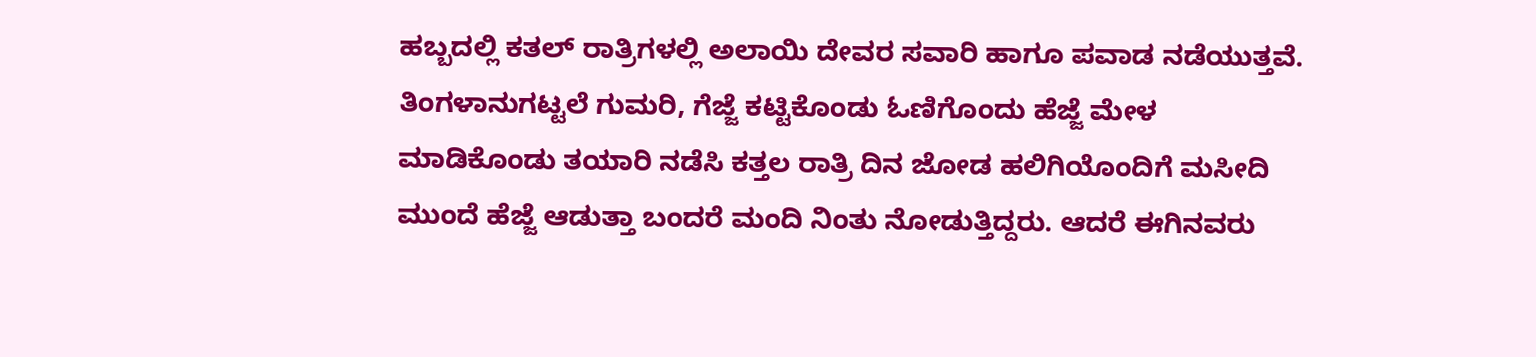ಹಬ್ಬದಲ್ಲಿ ಕತಲ್ ರಾತ್ರಿಗಳಲ್ಲಿ ಅಲಾಯಿ ದೇವರ ಸವಾರಿ ಹಾಗೂ ಪವಾಡ ನಡೆಯುತ್ತವೆ.
ತಿಂಗಳಾನುಗಟ್ಟಲೆ ಗುಮರಿ, ಗೆಜ್ಜೆ ಕಟ್ಟಿಕೊಂಡು ಓಣಿಗೊಂದು ಹೆಜ್ಜೆ ಮೇಳ ಮಾಡಿಕೊಂಡು ತಯಾರಿ ನಡೆಸಿ ಕತ್ತಲ ರಾತ್ರಿ ದಿನ ಜೋಡ ಹಲಿಗಿಯೊಂದಿಗೆ ಮಸೀದಿ ಮುಂದೆ ಹೆಜ್ಜೆ ಆಡುತ್ತಾ ಬಂದರೆ ಮಂದಿ ನಿಂತು ನೋಡುತ್ತಿದ್ದರು. ಆದರೆ ಈಗಿನವರು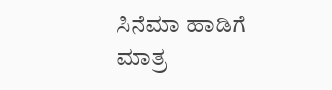ಸಿನೆಮಾ ಹಾಡಿಗೆ ಮಾತ್ರ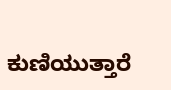ಕುಣಿಯುತ್ತಾರೆ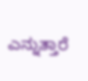ಎನ್ನುತ್ತಾರೆ